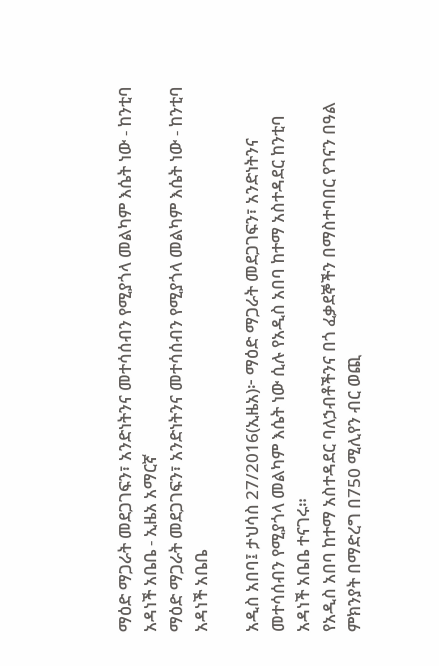ማዕድ ማጋራት መደጋገፍን፣ አንድነትንና መተሳሰብን የሚያጎላ መልካም እሴት ነው - ከንቲባ አዳነች አቤቤ - ኢዜአ አማርኛ
ማዕድ ማጋራት መደጋገፍን፣ አንድነትንና መተሳሰብን የሚያጎላ መልካም እሴት ነው - ከንቲባ አዳነች አቤቤ

አዲስ አበባ፤ ታህሳስ 27/2016(ኢዜአ)፦ ማዕድ ማጋራት መደጋገፍን፣ አንድነትንና መተሳሰብን የሚያጎላ መልካም እሴት ነው ሲሉ የአዲስ አበባ ከተማ አስተዳደር ከንቲባ አዳነች አቤቤ ተናገሩ።
የአዲስ አበባ ከተማ አስተዳደር ባለኃብቶችንና በጎ ፈቃደኞችን በማስተባበር የገናን በዓል ምክንያት በማድረግ በ750 ሚሊየን ብር ወጪ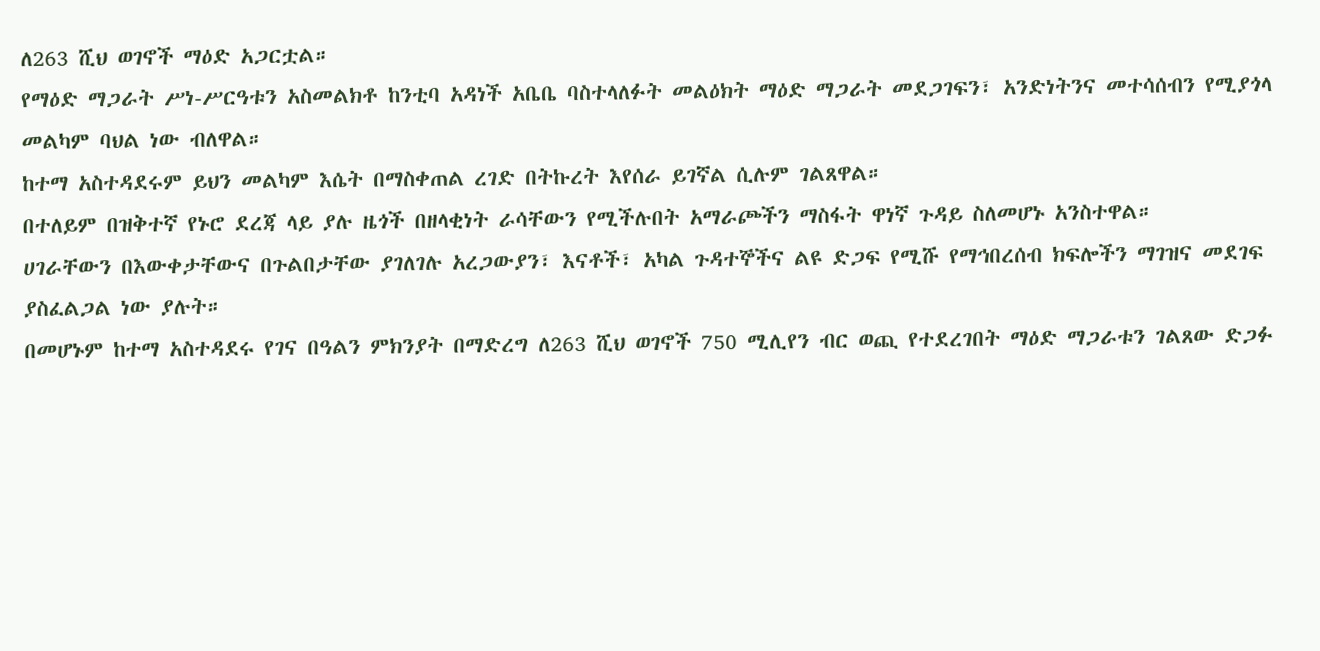ለ263 ሺህ ወገኖች ማዕድ አጋርቷል።
የማዕድ ማጋራት ሥነ-ሥርዓቱን አስመልክቶ ከንቲባ አዳነች አቤቤ ባስተላለፉት መልዕክት ማዕድ ማጋራት መደጋገፍን፣ አንድነትንና መተሳሰብን የሚያጎላ መልካም ባህል ነው ብለዋል።
ከተማ አስተዳደሩም ይህን መልካም እሴት በማስቀጠል ረገድ በትኩረት እየሰራ ይገኛል ሲሉም ገልጸዋል።
በተለይም በዝቅተኛ የኑሮ ደረጃ ላይ ያሉ ዜጎች በዘላቂነት ራሳቸውን የሚችሉበት አማራጮችን ማስፋት ዋነኛ ጉዳይ ስለመሆኑ አንስተዋል።
ሀገራቸውን በእውቀታቸውና በጉልበታቸው ያገለገሉ አረጋውያን፣ እናቶች፣ አካል ጉዳተኞችና ልዩ ድጋፍ የሚሹ የማኅበረሰብ ክፍሎችን ማገዝና መደገፍ ያስፈልጋል ነው ያሉት።
በመሆኑም ከተማ አስተዳደሩ የገና በዓልን ምክንያት በማድረግ ለ263 ሺህ ወገኖች 750 ሚሊየን ብር ወጪ የተደረገበት ማዕድ ማጋራቱን ገልጸው ድጋፉ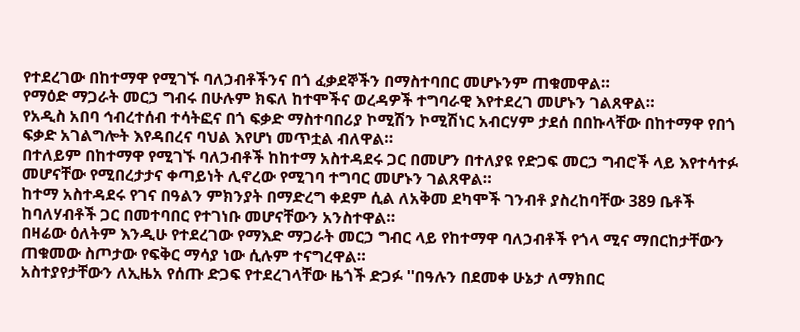የተደረገው በከተማዋ የሚገኙ ባለኃብቶችንና በጎ ፈቃደኞችን በማስተባበር መሆኑንም ጠቁመዋል።
የማዕድ ማጋራት መርኃ ግብሩ በሁሉም ክፍለ ከተሞችና ወረዳዎች ተግባራዊ እየተደረገ መሆኑን ገልጸዋል።
የአዲስ አበባ ኅብረተሰብ ተሳትፎና በጎ ፍቃድ ማስተባበሪያ ኮሚሽን ኮሚሽነር አብርሃም ታደሰ በበኩላቸው በከተማዋ የበጎ ፍቃድ አገልግሎት እየዳበረና ባህል እየሆነ መጥቷል ብለዋል።
በተለይም በከተማዋ የሚገኙ ባለኃብቶች ከከተማ አስተዳደሩ ጋር በመሆን በተለያዩ የድጋፍ መርኃ ግብሮች ላይ እየተሳተፉ መሆናቸው የሚበረታታና ቀጣይነት ሊኖረው የሚገባ ተግባር መሆኑን ገልጸዋል።
ከተማ አስተዳደሩ የገና በዓልን ምክንያት በማድረግ ቀደም ሲል ለአቅመ ደካሞች ገንብቶ ያስረከባቸው 389 ቤቶች ከባለሃብቶች ጋር በመተባበር የተገነቡ መሆናቸውን አንስተዋል።
በዛሬው ዕለትም እንዲሁ የተደረገው የማእድ ማጋራት መርኃ ግብር ላይ የከተማዋ ባለኃብቶች የጎላ ሚና ማበርከታቸውን ጠቁመው ስጦታው የፍቅር ማሳያ ነው ሲሉም ተናግረዋል።
አስተያየታቸውን ለኢዜአ የሰጡ ድጋፍ የተደረገላቸው ዜጎች ድጋፉ ''በዓሉን በደመቀ ሁኔታ ለማክበር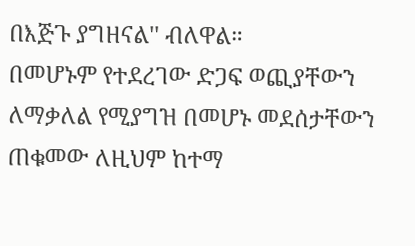በእጅጉ ያግዘናል'' ብለዋል።
በመሆኑም የተደረገው ድጋፍ ወጪያቸውን ለማቃለል የሚያግዝ በመሆኑ መደሰታቸውን ጠቁመው ለዚህም ከተማ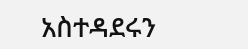አስተዳደሩን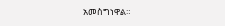አመስግነዋል።